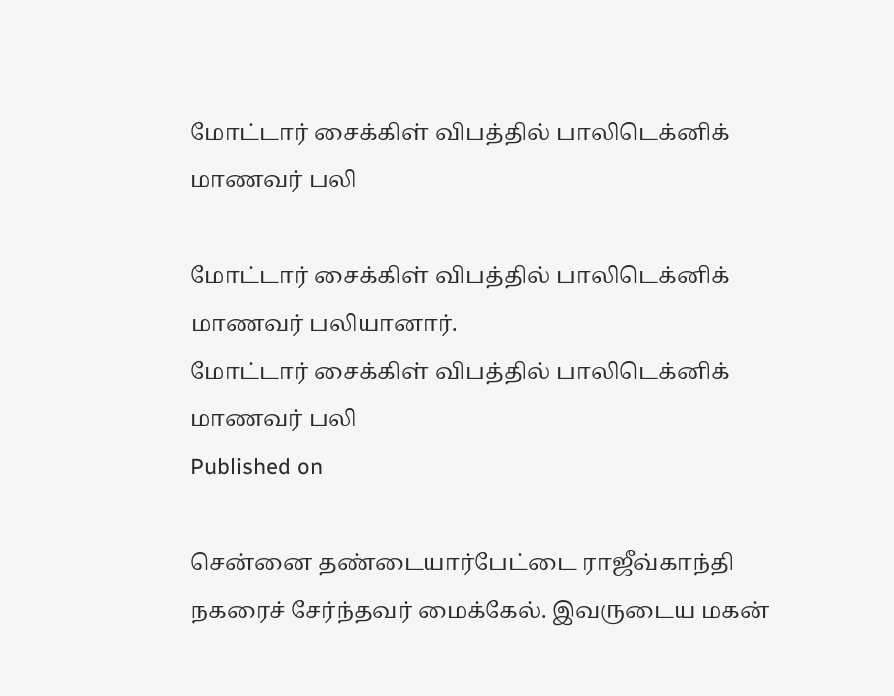மோட்டார் சைக்கிள் விபத்தில் பாலிடெக்னிக் மாணவர் பலி

மோட்டார் சைக்கிள் விபத்தில் பாலிடெக்னிக் மாணவர் பலியானார்.
மோட்டார் சைக்கிள் விபத்தில் பாலிடெக்னிக் மாணவர் பலி
Published on

சென்னை தண்டையார்பேட்டை ராஜீவ்காந்தி நகரைச் சேர்ந்தவர் மைக்கேல். இவருடைய மகன்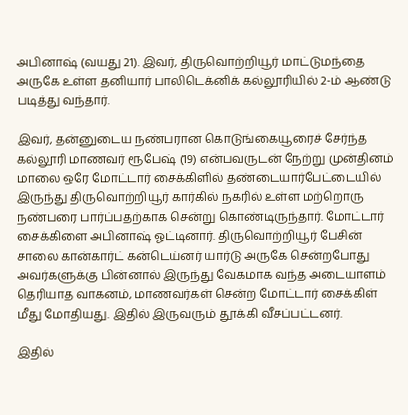அபினாஷ் (வயது 21). இவர், திருவொற்றியூர் மாட்டுமந்தை அருகே உள்ள தனியார் பாலிடெக்னிக் கல்லூரியில் 2-ம் ஆண்டு படித்து வந்தார்.

இவர், தன்னுடைய நண்பரான கொடுங்கையூரைச் சேர்ந்த கல்லூரி மாணவர் ரூபேஷ் (19) என்பவருடன் நேற்று முன்தினம் மாலை ஒரே மோட்டார் சைக்கிளில் தண்டையார்பேட்டையில் இருந்து திருவொற்றியூர் கார்கில் நகரில் உள்ள மற்றொரு நண்பரை பார்ப்பதற்காக சென்று கொண்டிருந்தார். மோட்டார் சைக்கிளை அபினாஷ் ஓட்டினார். திருவொற்றியூர் பேசின் சாலை கான்கார்ட் கன்டெய்னர் யார்டு அருகே சென்றபோது அவர்களுக்கு பின்னால் இருந்து வேகமாக வந்த அடையாளம் தெரியாத வாகனம், மாணவர்கள் சென்ற மோட்டார் சைக்கிள் மீது மோதியது. இதில் இருவரும் தூக்கி வீசப்பட்டனர்.

இதில்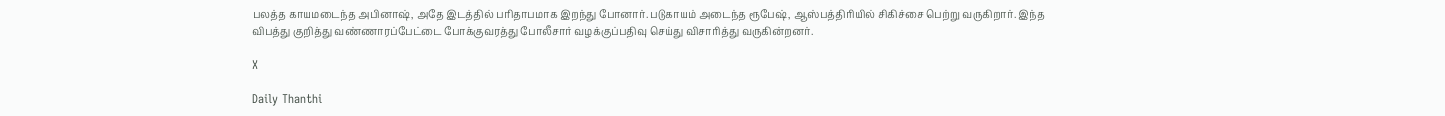பலத்த காயமடைந்த அபினாஷ், அதே இடத்தில் பரிதாபமாக இறந்து போனார். படுகாயம் அடைந்த ரூபேஷ், ஆஸ்பத்திரியில் சிகிச்சை பெற்று வருகிறார். இந்த விபத்து குறித்து வண்ணாரப்பேட்டை போக்குவரத்து போலீசார் வழக்குப்பதிவு செய்து விசாரித்து வருகின்றனர்.

X

Daily Thanthi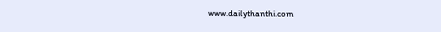www.dailythanthi.com